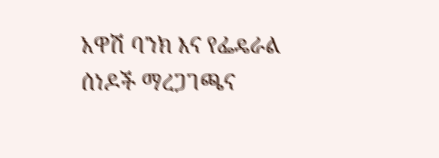አዋሽ ባንክ እና የፌዴራል ሰነዶች ማረጋገጫና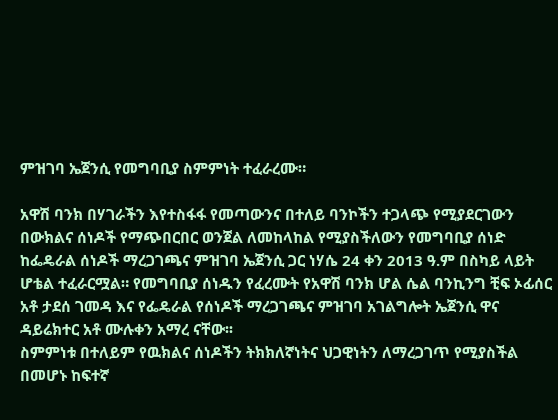ምዝገባ ኤጀንሲ የመግባቢያ ስምምነት ተፈራረሙ።

አዋሽ ባንክ በሃገራችን እየተስፋፋ የመጣውንና በተለይ ባንኮችን ተጋላጭ የሚያደርገውን በውክልና ሰነዶች የማጭበርበር ወንጀል ለመከላከል የሚያስችለውን የመግባቢያ ሰነድ ከፌዴራል ሰነዶች ማረጋገጫና ምዝገባ ኤጀንሲ ጋር ነሃሴ 24 ቀን 2013 ዓ.ም በስካይ ላይት ሆቴል ተፈራርሟል። የመግባቢያ ሰነዱን የፈረሙት የአዋሽ ባንክ ሆል ሴል ባንኪንግ ቺፍ ኦፊሰር አቶ ታደሰ ገመዳ እና የፌዴራል የሰነዶች ማረጋገጫና ምዝገባ አገልግሎት ኤጀንሲ ዋና ዳይሬክተር አቶ ሙሉቀን አማረ ናቸው፡፡
ስምምነቱ በተለይም የዉክልና ሰነዶችን ትክክለኛነትና ህጋዊነትን ለማረጋገጥ የሚያስችል በመሆኑ ከፍተኛ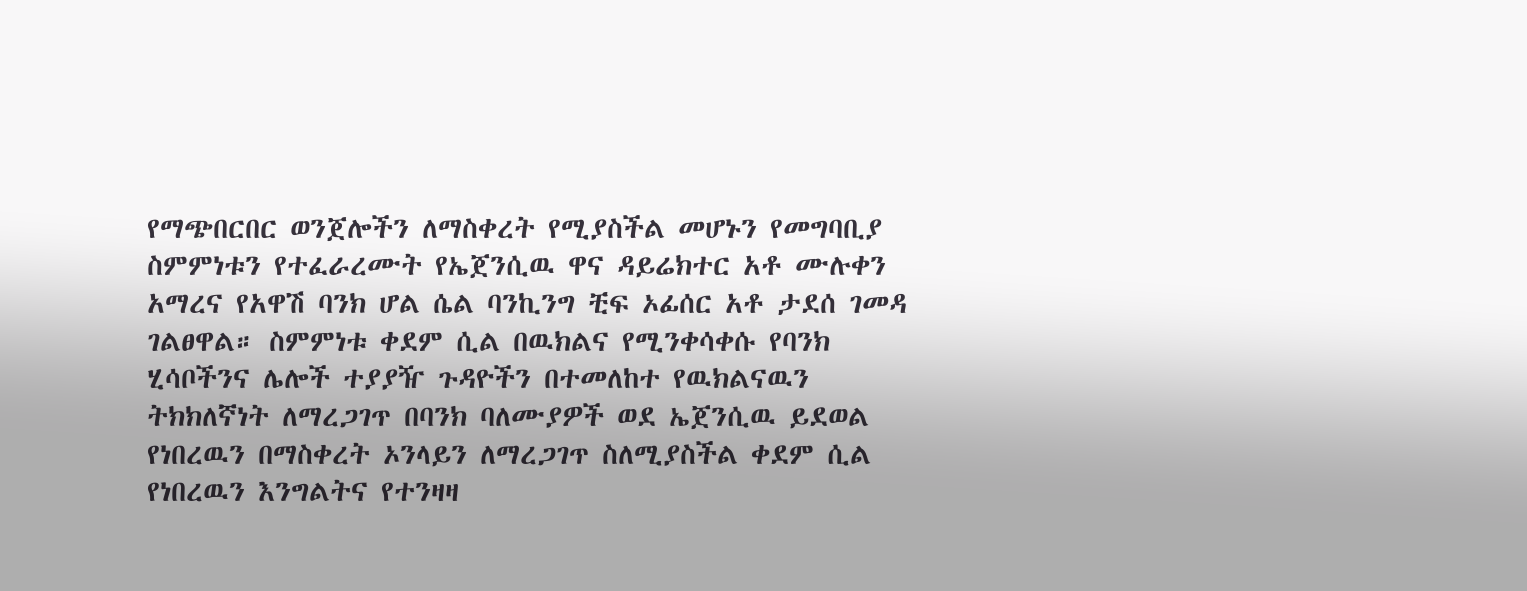የማጭበርበር ወንጀሎችን ለማስቀረት የሚያስችል መሆኑን የመግባቢያ ስምምነቱን የተፈራረሙት የኤጀንሲዉ ዋና ዳይሬክተር አቶ ሙሉቀን አማረና የአዋሽ ባንክ ሆል ሴል ባንኪንግ ቺፍ ኦፊሰር አቶ ታደሰ ገመዳ ገልፀዋል። ስምምነቱ ቀደም ሲል በዉክልና የሚንቀሳቀሱ የባንክ ሂሳቦችንና ሌሎች ተያያዥ ጉዳዮችን በተመለከተ የዉክልናዉን ትክክለኛነት ለማረጋገጥ በባንክ ባለሙያዎች ወደ ኤጀንሲዉ ይደወል የነበረዉን በማስቀረት ኦንላይን ለማረጋገጥ ስለሚያስችል ቀደም ሲል የነበረዉን እንግልትና የተንዛዛ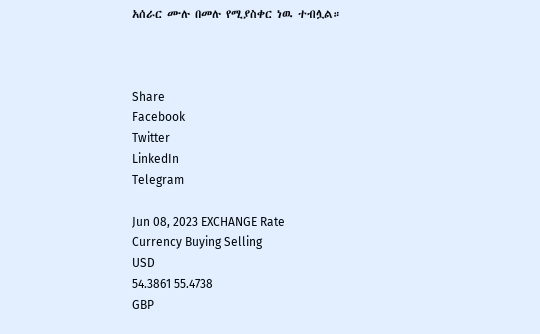አሰራር ሙሉ በመሉ የሚያስቀር ነዉ ተብሏል።



Share
Facebook
Twitter
LinkedIn
Telegram

Jun 08, 2023 EXCHANGE Rate
Currency Buying Selling
USD
54.3861 55.4738
GBP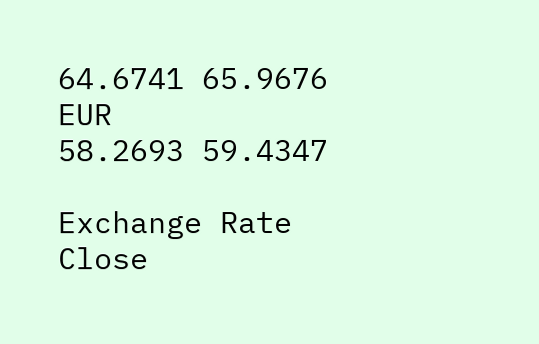64.6741 65.9676
EUR
58.2693 59.4347

Exchange Rate
Close